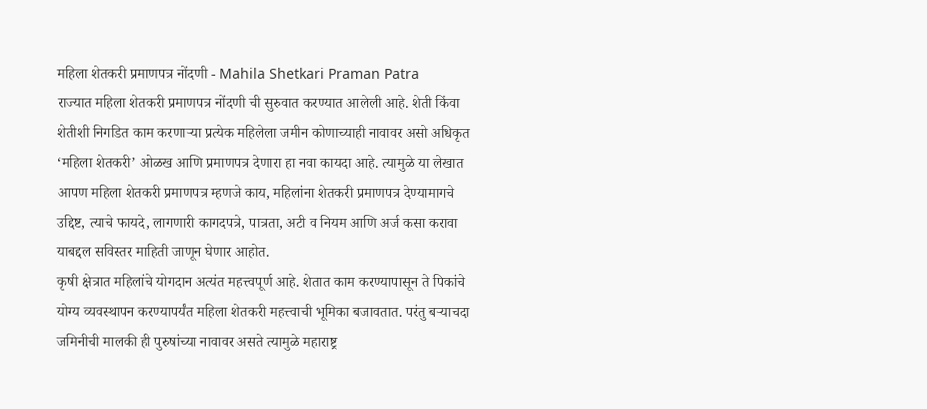महिला शेतकरी प्रमाणपत्र नोंदणी - Mahila Shetkari Praman Patra
राज्यात महिला शेतकरी प्रमाणपत्र नोंदणी ची सुरुवात करण्यात आलेली आहे. शेती किंवा शेतीशी निगडित काम करणाऱ्या प्रत्येक महिलेला जमीन कोणाच्याही नावावर असो अधिकृत ‘महिला शेतकरी’ ओळख आणि प्रमाणपत्र देणारा हा नवा कायदा आहे. त्यामुळे या लेखात आपण महिला शेतकरी प्रमाणपत्र म्हणजे काय, महिलांना शेतकरी प्रमाणपत्र देण्यामागचे उद्दिष्ट, त्याचे फायदे, लागणारी कागदपत्रे, पात्रता, अटी व नियम आणि अर्ज कसा करावा याबद्दल सविस्तर माहिती जाणून घेणार आहोत.
कृषी क्षेत्रात महिलांचे योगदान अत्यंत महत्त्वपूर्ण आहे. शेतात काम करण्यापासून ते पिकांचे योग्य व्यवस्थापन करण्यापर्यंत महिला शेतकरी महत्त्वाची भूमिका बजावतात. परंतु बऱ्याचदा जमिनीची मालकी ही पुरुषांच्या नावावर असते त्यामुळे महाराष्ट्र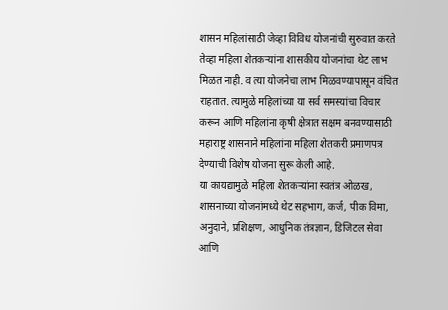शासन महिलांसाठी जेव्हा विविध योजनांची सुरुवात करते तेव्हा महिला शेतकऱ्यांना शासकीय योजनांचा थेट लाभ मिळत नाही. व त्या योजनेचा लाभ मिळवण्यापासून वंचित राहतात. त्यामुळे महिलांच्या या सर्व समस्यांचा विचार करून आणि महिलांना कृषी क्षेत्रात सक्षम बनवण्यासाठी महाराष्ट्र शासनाने महिलांना महिला शेतकरी प्रमाणपत्र देण्याची विशेष योजना सुरू केली आहे.
या कायद्यामुळे महिला शेतकऱ्यांना स्वतंत्र ओळख, शासनाच्या योजनांमध्ये थेट सहभाग, कर्ज, पीक विमा, अनुदाने, प्रशिक्षण, आधुनिक तंत्रज्ञान, डिजिटल सेवा आणि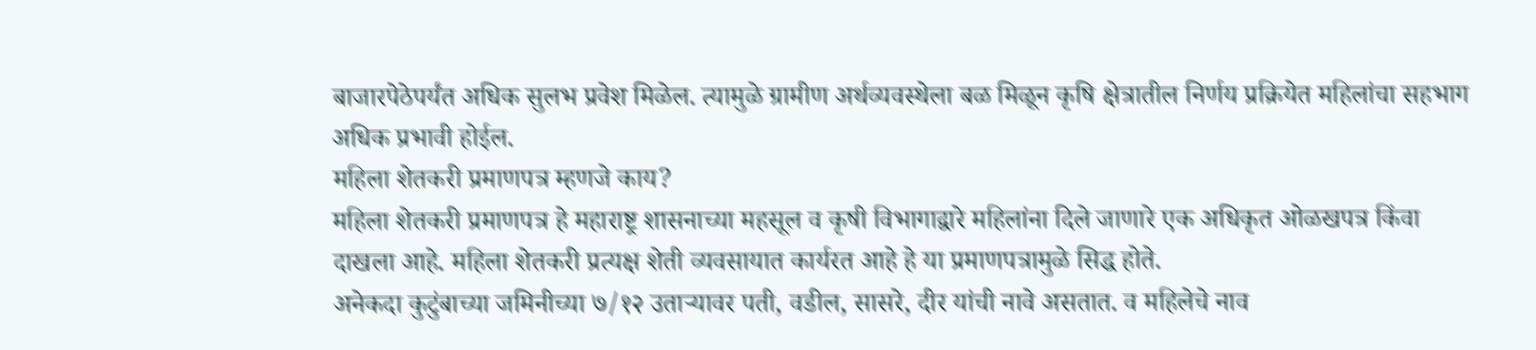बाजारपेठेपर्यंत अधिक सुलभ प्रवेश मिळेल. त्यामुळे ग्रामीण अर्थव्यवस्थेला बळ मिळून कृषि क्षेत्रातील निर्णय प्रक्रियेत महिलांचा सहभाग अधिक प्रभावी होईल.
महिला शेतकरी प्रमाणपत्र म्हणजे काय?
महिला शेतकरी प्रमाणपत्र हे महाराष्ट्र शासनाच्या महसूल व कृषी विभागाद्वारे महिलांना दिले जाणारे एक अधिकृत ओळखपत्र किंवा दाखला आहे. महिला शेतकरी प्रत्यक्ष शेती व्यवसायात कार्यरत आहे हे या प्रमाणपत्रामुळे सिद्ध होते.
अनेकदा कुटुंबाच्या जमिनीच्या ७/१२ उताऱ्यावर पती, वडील, सासरे, दीर यांची नावे असतात. व महिलेचे नाव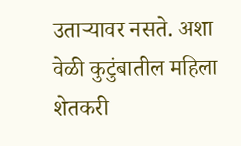उताऱ्यावर नसते. अशा वेळी कुटुंबातील महिला शेतकरी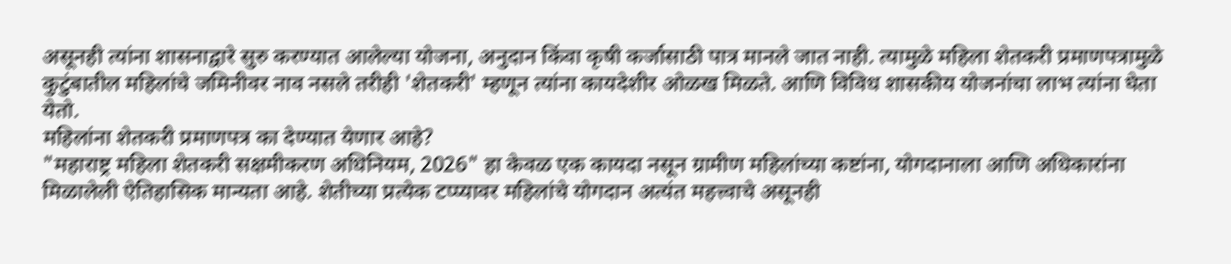असूनही त्यांना शासनाद्वारे सुरु करण्यात आलेल्या योजना, अनुदान किंवा कृषी कर्जासाठी पात्र मानले जात नाही. त्यामुळे महिला शेतकरी प्रमाणपत्रामुळे कुटुंबातील महिलांचे जमिनीवर नाव नसले तरीही 'शेतकरी' म्हणून त्यांना कायदेशीर ओळख मिळते. आणि विविध शासकीय योजनांचा लाभ त्यांना घेता येतो.
महिलांना शेतकरी प्रमाणपत्र का देण्यात येणार आहे?
"महाराष्ट्र महिला शेतकरी सक्षमीकरण अधिनियम, 2026" हा केवळ एक कायदा नसून ग्रामीण महिलांच्या कष्टांना, योगदानाला आणि अधिकारांना मिळालेली ऐतिहासिक मान्यता आहे. शेतीच्या प्रत्येक टप्प्यावर महिलांचे योगदान अत्यंत महत्त्वाचे असूनही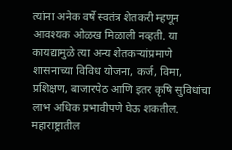त्यांना अनेक वर्षे स्वतंत्र शेतकरी म्हणून आवश्यक ओळख मिळाली नव्हती. या कायद्यामुळे त्या अन्य शेतकऱ्यांप्रमाणे शासनाच्या विविध योजना, कर्ज, विमा, प्रशिक्षण, बाजारपेठ आणि इतर कृषि सुविधांचा लाभ अधिक प्रभावीपणे घेऊ शकतील.
महाराष्ट्रातील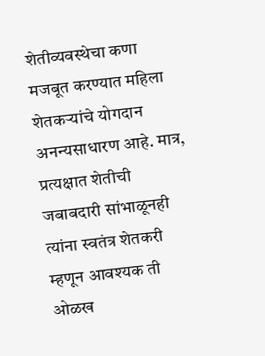शेतीव्यवस्थेचा कणा मजबूत करण्यात महिला शेतकऱ्यांचे योगदान अनन्यसाधारण आहे. मात्र, प्रत्यक्षात शेतीची जबाबदारी सांभाळूनही त्यांना स्वतंत्र शेतकरी म्हणून आवश्यक ती ओळख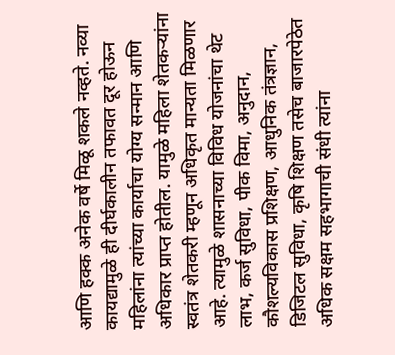आणि हक्क अनेक वर्षे मिळू शकले नव्हते. नव्या कायद्यामुळे ही दीर्घकालीन तफावत दूर होऊन महिलांना त्यांच्या कार्याचा योग्य सन्मान आणि अधिकार प्राप्त होतील. यामुळे महिला शेतकऱ्यांना स्वतंत्र शेतकरी म्हणून अधिकृत मान्यता मिळणार आहे. त्यामुळे शासनाच्या विविध योजनांचा थेट लाभ, कर्ज सुविधा, पीक विमा, अनुदान, कौशल्यविकास प्रशिक्षण, आधुनिक तंत्रज्ञान, डिजिटल सुविधा, कृषि शिक्षण तसेच बाजारपेठेत अधिक सक्षम सहभागाची संधी त्यांना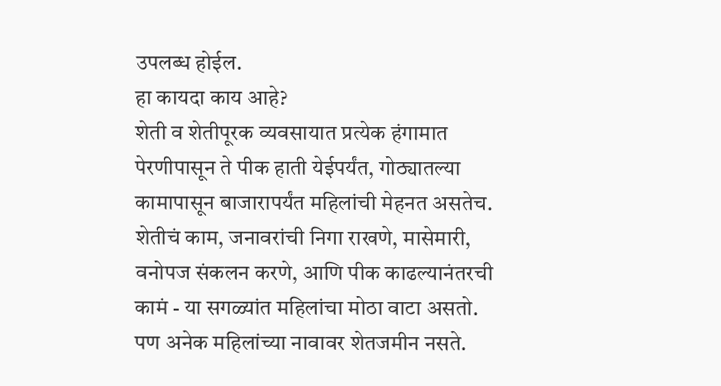उपलब्ध होईल.
हा कायदा काय आहे?
शेती व शेतीपूरक व्यवसायात प्रत्येक हंगामात पेरणीपासून ते पीक हाती येईपर्यंत, गोठ्यातल्या कामापासून बाजारापर्यंत महिलांची मेहनत असतेच. शेतीचं काम, जनावरांची निगा राखणे, मासेमारी, वनोपज संकलन करणे, आणि पीक काढल्यानंतरची कामं - या सगळ्यांत महिलांचा मोठा वाटा असतो. पण अनेक महिलांच्या नावावर शेतजमीन नसते.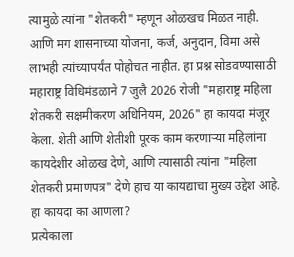त्यामुळे त्यांना "शेतकरी" म्हणून ओळखच मिळत नाही. आणि मग शासनाच्या योजना, कर्ज, अनुदान, विमा असे लाभही त्यांच्यापर्यंत पोहोचत नाहीत. हा प्रश्न सोडवण्यासाठी महाराष्ट्र विधिमंडळाने 7 जुलै 2026 रोजी "महाराष्ट्र महिला शेतकरी सक्षमीकरण अधिनियम, 2026" हा कायदा मंजूर केला. शेती आणि शेतीशी पूरक काम करणाऱ्या महिलांना कायदेशीर ओळख देणे, आणि त्यासाठी त्यांना "महिला शेतकरी प्रमाणपत्र" देणे हाच या कायद्याचा मुख्य उद्देश आहे.
हा कायदा का आणला?
प्रत्येकाला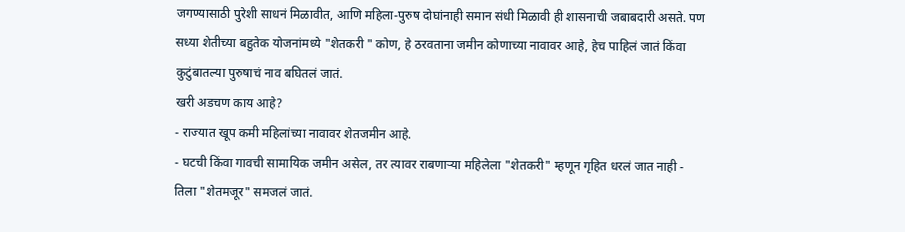जगण्यासाठी पुरेशी साधनं मिळावीत, आणि महिला-पुरुष दोघांनाही समान संधी मिळावी ही शासनाची जबाबदारी असते. पण सध्या शेतीच्या बहुतेक योजनांमध्ये "शेतकरी " कोण, हे ठरवताना जमीन कोणाच्या नावावर आहे, हेच पाहिलं जातं किंवा कुटुंबातल्या पुरुषाचं नाव बघितलं जातं.
खरी अडचण काय आहे?
- राज्यात खूप कमी महिलांच्या नावावर शेतजमीन आहे.
- घटची किंवा गावची सामायिक जमीन असेल, तर त्यावर राबणाऱ्या महिलेला "शेतकरी" म्हणून गृहित धरलं जात नाही - तिला "शेतमजूर" समजलं जातं.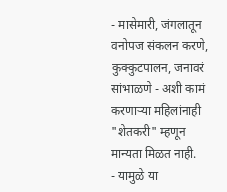- मासेमारी, जंगलातून वनोपज संकलन करणे, कुक्कुटपालन, जनावरं सांभाळणे - अशी कामं करणाऱ्या महिलांनाही "शेतकरी" म्हणून मान्यता मिळत नाही.
- यामुळे या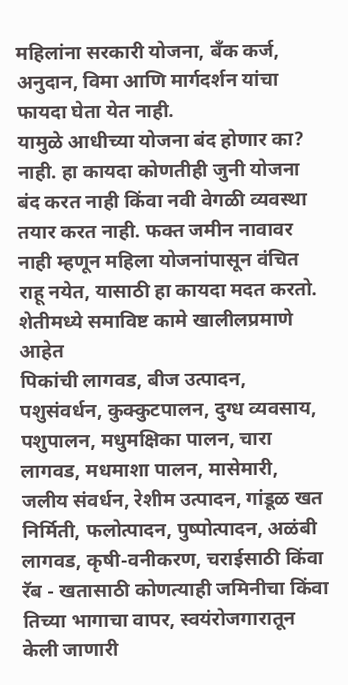महिलांना सरकारी योजना, बँक कर्ज, अनुदान, विमा आणि मार्गदर्शन यांचा फायदा घेता येत नाही.
यामुळे आधीच्या योजना बंद होणार का?
नाही. हा कायदा कोणतीही जुनी योजना बंद करत नाही किंवा नवी वेगळी व्यवस्था तयार करत नाही. फक्त जमीन नावावर नाही म्हणून महिला योजनांपासून वंचित राहू नयेत, यासाठी हा कायदा मदत करतो.
शेतीमध्ये समाविष्ट कामे खालीलप्रमाणे आहेत
पिकांची लागवड, बीज उत्पादन, पशुसंवर्धन, कुक्कुटपालन, दुग्ध व्यवसाय, पशुपालन, मधुमक्षिका पालन, चारा लागवड, मधमाशा पालन, मासेमारी, जलीय संवर्धन, रेशीम उत्पादन, गांडूळ खत निर्मिती, फलोत्पादन, पुष्पोत्पादन, अळंबी लागवड, कृषी-वनीकरण, चराईसाठी किंवा रॅब - खतासाठी कोणत्याही जमिनीचा किंवा तिच्या भागाचा वापर, स्वयंरोजगारातून केली जाणारी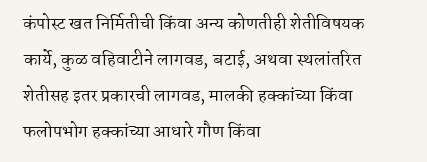कंपोस्ट खत निर्मितीची किंवा अन्य कोणतीही शेतीविषयक कार्ये, कुळ वहिवाटीने लागवड, बटाई, अथवा स्थलांतरित शेतीसह इतर प्रकारची लागवड, मालकी हक्कांच्या किंवा फलोपभोग हक्कांच्या आधारे गौण किंवा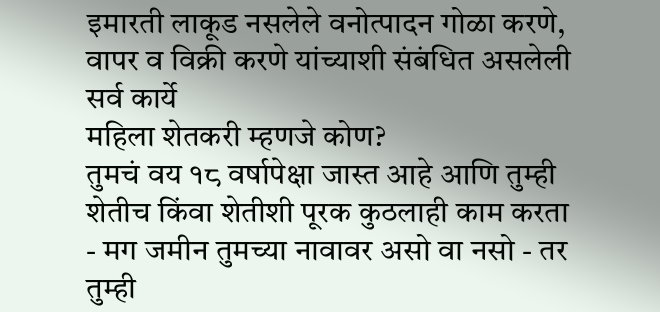इमारती लाकूड नसलेले वनोत्पादन गोळा करणे, वापर व विक्री करणे यांच्याशी संबंधित असलेली सर्व कार्ये
महिला शेतकरी म्हणजे कोण?
तुमचं वय १८ वर्षापेक्षा जास्त आहे आणि तुम्ही शेतीच किंवा शेतीशी पूरक कुठलाही काम करता - मग जमीन तुमच्या नावावर असो वा नसो - तर तुम्ही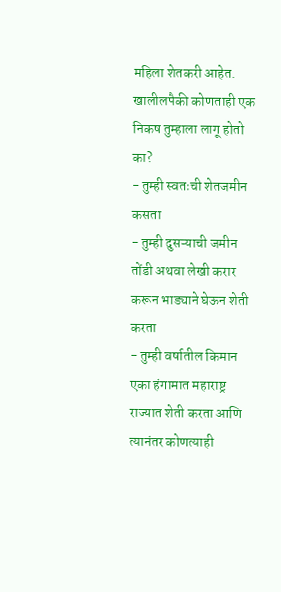महिला शेतकरी आहेत.
खालीलपैकी कोणताही एक निकष तुम्हाला लागू होतो का?
- तुम्ही स्वतःची शेतजमीन कसता
- तुम्ही दुसऱ्याची जमीन तोंडी अथवा लेखी करार करून भाड्याने घेऊन शेती करता
- तुम्ही वर्षातील किमान एका हंगामात महाराष्ट्र राज्यात शेती करता आणि त्यानंतर कोणत्याही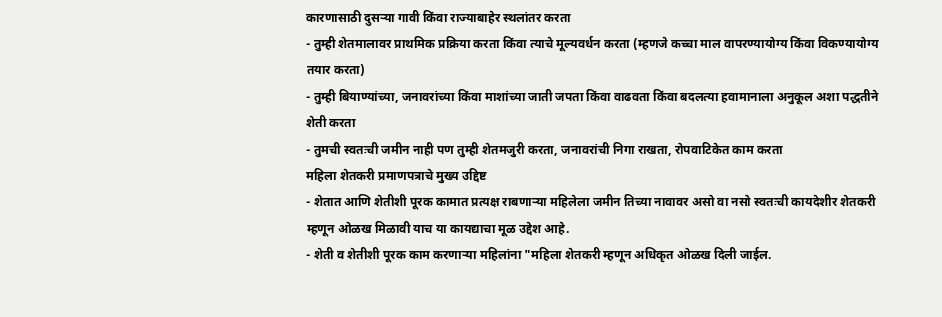कारणासाठी दुसऱ्या गावी किंवा राज्याबाहेर स्थलांतर करता
- तुम्ही शेतमालावर प्राथमिक प्रक्रिया करता किंवा त्याचे मूल्यवर्धन करता (म्हणजे कच्चा माल वापरण्यायोग्य किंवा विकण्यायोग्य तयार करता)
- तुम्ही बियाण्यांच्या, जनावरांच्या किंवा माशांच्या जाती जपता किंवा वाढवता किंवा बदलत्या हवामानाला अनुकूल अशा पद्धतीने शेती करता
- तुमची स्वतःची जमीन नाही पण तुम्ही शेतमजुरी करता, जनावरांची निगा राखता, रोपवाटिकेत काम करता
महिला शेतकरी प्रमाणपत्राचे मुख्य उद्दिष्ट
- शेतात आणि शेतीशी पूरक कामात प्रत्यक्ष राबणाऱ्या महिलेला जमीन तिच्या नावावर असो वा नसो स्वतःची कायदेशीर शेतकरी म्हणून ओळख मिळावी याच या कायद्याचा मूळ उद्देश आहे.
- शेती व शेतीशी पूरक काम करणाऱ्या महिलांना "महिला शेतकरी म्हणून अधिकृत ओळख दिली जाईल.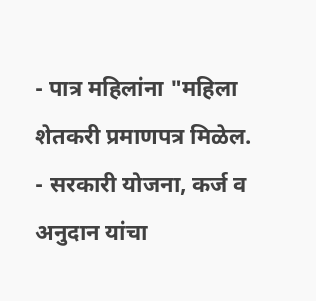- पात्र महिलांना "महिला शेतकरी प्रमाणपत्र मिळेल.
- सरकारी योजना, कर्ज व अनुदान यांचा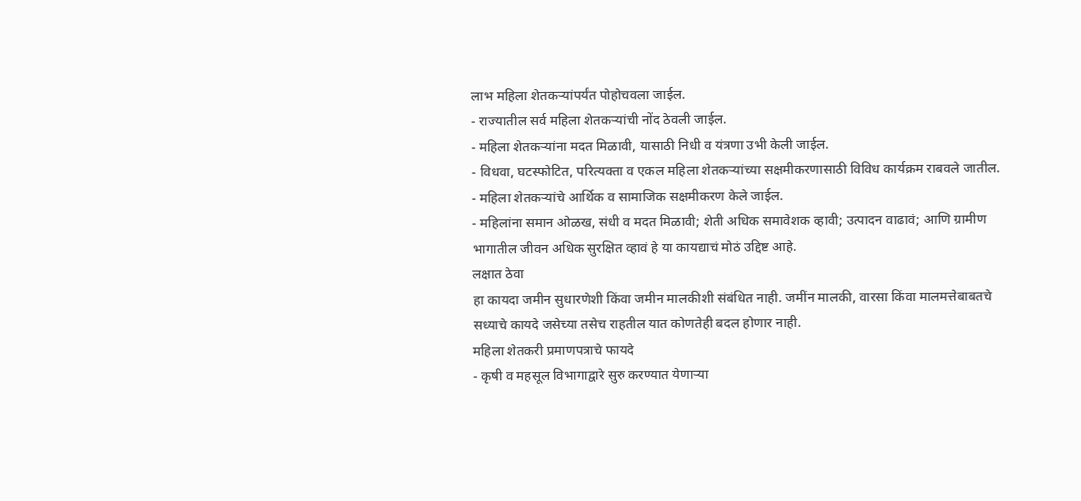लाभ महिला शेतकऱ्यांपर्यंत पोहोचवला जाईल.
- राज्यातील सर्व महिला शेतकऱ्यांची नोंद ठेवली जाईल.
- महिला शेतकऱ्यांना मदत मिळावी, यासाठी निधी व यंत्रणा उभी केली जाईल.
- विधवा, घटस्फोटित, परित्यक्ता व एकल महिला शेतकऱ्यांच्या सक्षमीकरणासाठी विविध कार्यक्रम राबवले जातील.
- महिला शेतकऱ्यांचे आर्थिक व सामाजिक सक्षमीकरण केले जाईल.
- महिलांना समान ओळख, संधी व मदत मिळावी; शेती अधिक समावेशक व्हावी; उत्पादन वाढावं; आणि ग्रामीण भागातील जीवन अधिक सुरक्षित व्हावं हे या कायद्याचं मोठं उद्दिष्ट आहे.
लक्षात ठेवा
हा कायदा जमीन सुधारणेशी किंवा जमीन मालकीशी संबंधित नाही. जमींन मालकी, वारसा किंवा मालमत्तेबाबतचे सध्याचे कायदे जसेच्या तसेच राहतील यात कोणतेही बदल होणार नाही.
महिला शेतकरी प्रमाणपत्राचे फायदे
- कृषी व महसूल विभागाद्वारे सुरु करण्यात येणाऱ्या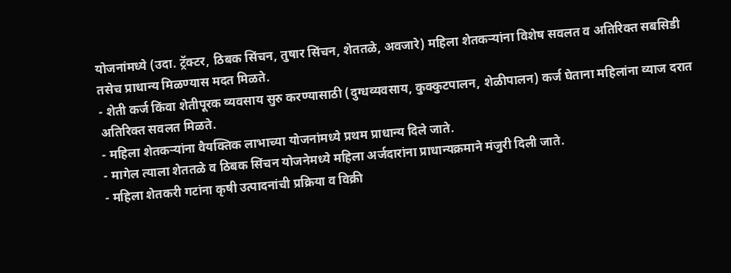योजनांमध्ये (उदा. ट्रॅक्टर, ठिबक सिंचन, तुषार सिंचन, शेततळे, अवजारे) महिला शेतकऱ्यांना विशेष सवलत व अतिरिक्त सबसिडी तसेच प्राधान्य मिळण्यास मदत मिळते.
- शेती कर्ज किंवा शेतीपूरक व्यवसाय सुरु करण्यासाठी (दुग्धव्यवसाय, कुक्कुटपालन, शेळीपालन) कर्ज घेताना महिलांना व्याज दरात अतिरिक्त सवलत मिळते.
- महिला शेतकऱ्यांना वैयक्तिक लाभाच्या योजनांमध्ये प्रथम प्राधान्य दिले जाते.
- मागेल त्याला शेततळे व ठिबक सिंचन योजनेमध्ये महिला अर्जदारांना प्राधान्यक्रमाने मंजुरी दिली जाते.
- महिला शेतकरी गटांना कृषी उत्पादनांची प्रक्रिया व विक्री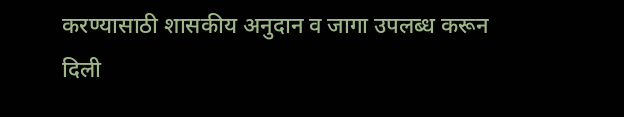करण्यासाठी शासकीय अनुदान व जागा उपलब्ध करून दिली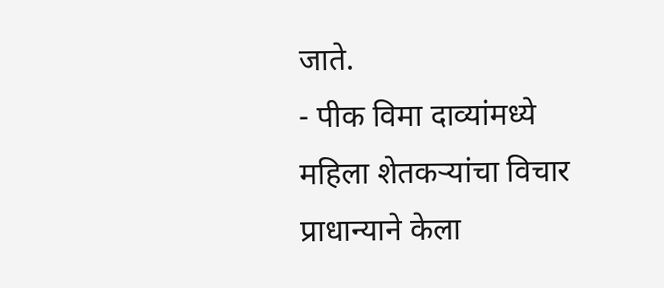जाते.
- पीक विमा दाव्यांमध्ये महिला शेतकऱ्यांचा विचार प्राधान्याने केला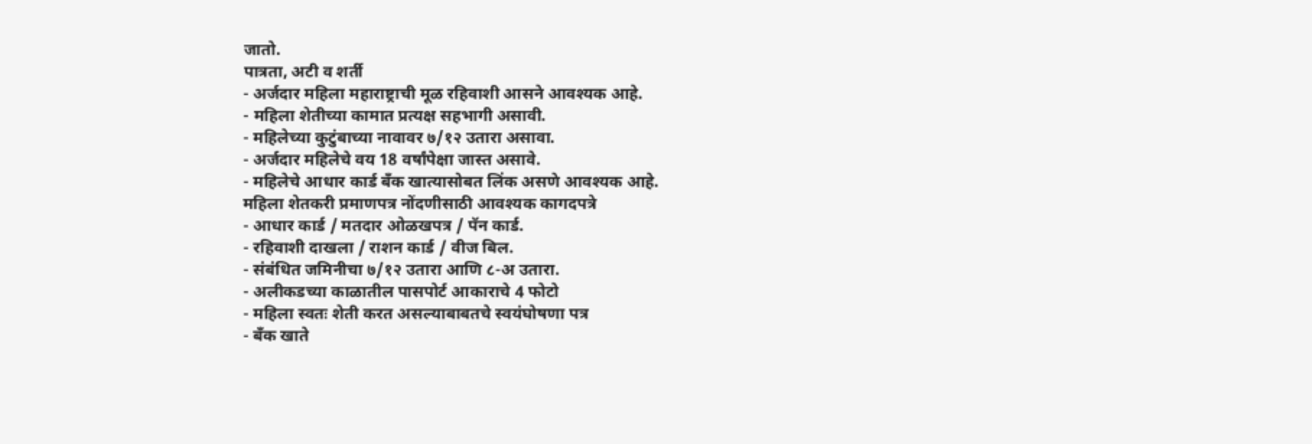जातो.
पात्रता, अटी व शर्ती
- अर्जदार महिला महाराष्ट्राची मूळ रहिवाशी आसने आवश्यक आहे.
- महिला शेतीच्या कामात प्रत्यक्ष सहभागी असावी.
- महिलेच्या कुटुंबाच्या नावावर ७/१२ उतारा असावा.
- अर्जदार महिलेचे वय 18 वर्षांपेक्षा जास्त असावे.
- महिलेचे आधार कार्ड बँक खात्यासोबत लिंक असणे आवश्यक आहे.
महिला शेतकरी प्रमाणपत्र नोंदणीसाठी आवश्यक कागदपत्रे
- आधार कार्ड / मतदार ओळखपत्र / पॅन कार्ड.
- रहिवाशी दाखला / राशन कार्ड / वीज बिल.
- संबंधित जमिनीचा ७/१२ उतारा आणि ८-अ उतारा.
- अलीकडच्या काळातील पासपोर्ट आकाराचे 4 फोटो
- महिला स्वतः शेती करत असल्याबाबतचे स्वयंघोषणा पत्र
- बँक खाते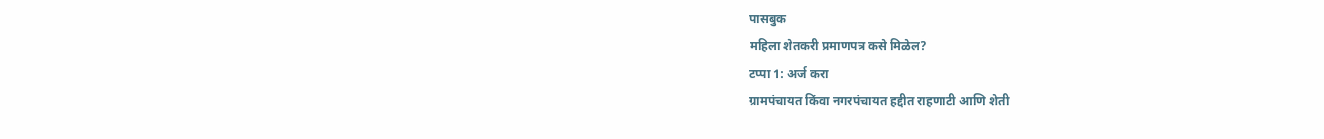पासबुक
महिला शेतकरी प्रमाणपत्र कसे मिळेल?
टप्पा 1: अर्ज करा
ग्रामपंचायत किंवा नगरपंचायत हद्दीत राहणाटी आणि शेती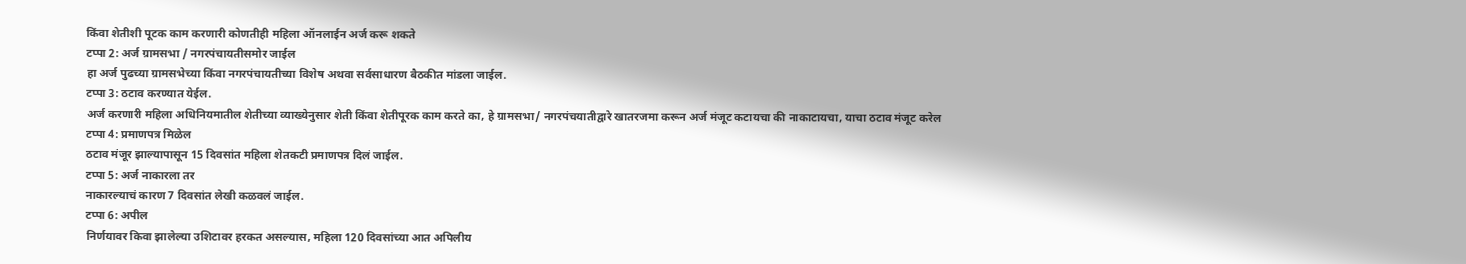किंवा शेतीशी पूटक काम करणारी कोणतीही महिला ऑनलाईन अर्ज करू शकते
टप्पा 2: अर्ज ग्रामसभा / नगरपंचायतीसमोर जाईल
हा अर्ज पुढच्या ग्रामसभेच्या किंवा नगरपंचायतीच्या विशेष अथवा सर्वसाधारण बैठकीत मांडला जाईल.
टप्पा 3: ठटाव करण्यात येईल.
अर्ज करणारी महिला अधिनियमातील शेतीच्या व्याख्येनुसार शेती किंवा शेतीपूरक काम करते का, हे ग्रामसभा/ नगरपंचयातीद्वारे खातरजमा करून अर्ज मंजूट कटायचा की नाकाटायचा, याचा ठटाव मंजूट करेल
टप्पा 4: प्रमाणपत्र मिळेल
ठटाव मंजूर झाल्यापासून 15 दिवसांत महिला शेतकटी प्रमाणपत्र दिलं जाईल.
टप्पा 5: अर्ज नाकारला तर
नाकारल्याचं कारण 7 दिवसांत लेखी कळवलं जाईल.
टप्पा 6: अपील
निर्णयावर किवा झालेल्या उशिटावर हरकत असल्यास, महिला 120 दिवसांच्या आत अपिलीय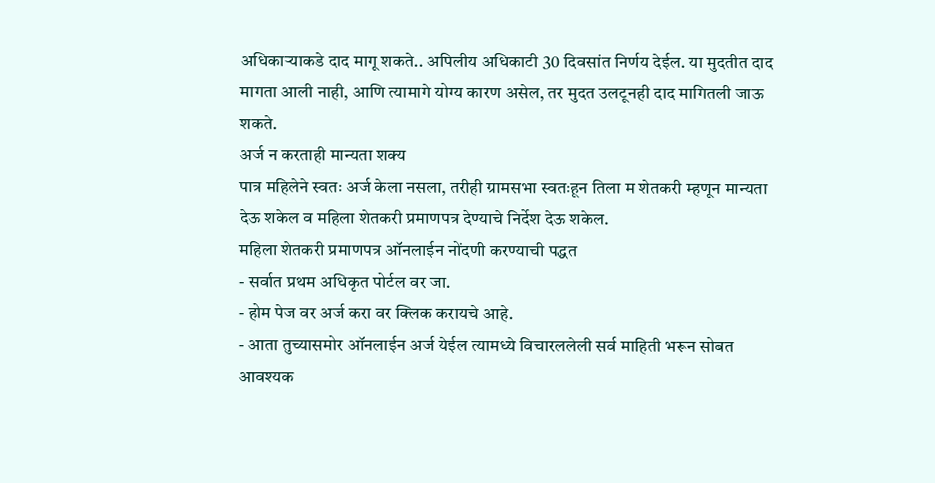अधिकाऱ्याकडे दाद मागू शकते.. अपिलीय अधिकाटी 30 दिवसांत निर्णय देईल. या मुदतीत दाद मागता आली नाही, आणि त्यामागे योग्य कारण असेल, तर मुदत उलटूनही दाद मागितली जाऊ शकते.
अर्ज न करताही मान्यता शक्य
पात्र महिलेने स्वतः अर्ज केला नसला, तरीही ग्रामसभा स्वतःहून तिला म शेतकरी म्हणून मान्यता देऊ शकेल व महिला शेतकरी प्रमाणपत्र देण्याचे निर्देश देऊ शकेल.
महिला शेतकरी प्रमाणपत्र ऑनलाईन नोंदणी करण्याची पद्धत
- सर्वात प्रथम अधिकृत पोर्टल वर जा.
- होम पेज वर अर्ज करा वर क्लिक करायचे आहे.
- आता तुच्यासमोर ऑनलाईन अर्ज येईल त्यामध्ये विचारललेली सर्व माहिती भरून सोबत आवश्यक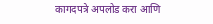कागदपत्रे अपलोड करा आणि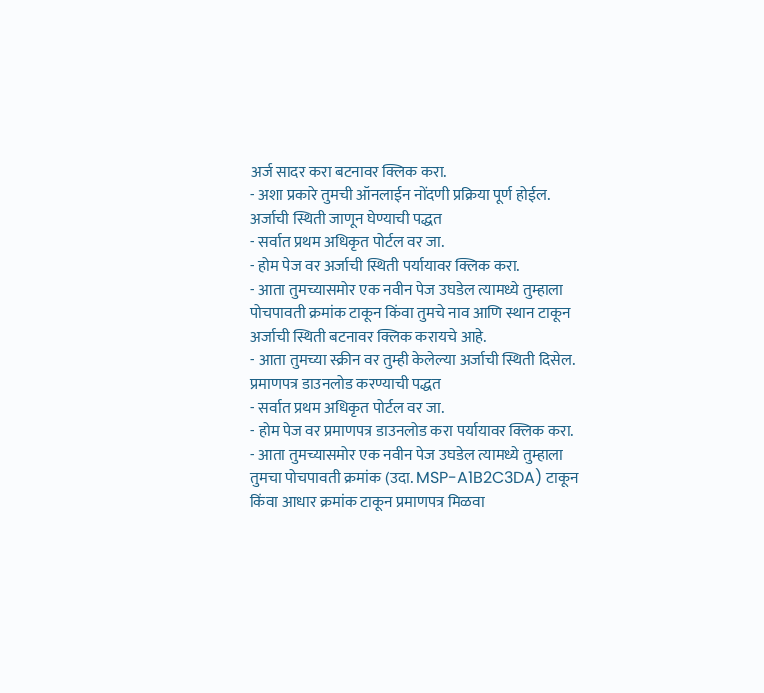अर्ज सादर करा बटनावर क्लिक करा.
- अशा प्रकारे तुमची ऑनलाईन नोंदणी प्रक्रिया पूर्ण होईल.
अर्जाची स्थिती जाणून घेण्याची पद्धत
- सर्वात प्रथम अधिकृत पोर्टल वर जा.
- होम पेज वर अर्जाची स्थिती पर्यायावर क्लिक करा.
- आता तुमच्यासमोर एक नवीन पेज उघडेल त्यामध्ये तुम्हाला पोचपावती क्रमांक टाकून किंवा तुमचे नाव आणि स्थान टाकून अर्जाची स्थिती बटनावर क्लिक करायचे आहे.
- आता तुमच्या स्क्रीन वर तुम्ही केलेल्या अर्जाची स्थिती दिसेल.
प्रमाणपत्र डाउनलोड करण्याची पद्धत
- सर्वात प्रथम अधिकृत पोर्टल वर जा.
- होम पेज वर प्रमाणपत्र डाउनलोड करा पर्यायावर क्लिक करा.
- आता तुमच्यासमोर एक नवीन पेज उघडेल त्यामध्ये तुम्हाला तुमचा पोचपावती क्रमांक (उदा. MSP-A1B2C3DA) टाकून किंवा आधार क्रमांक टाकून प्रमाणपत्र मिळवा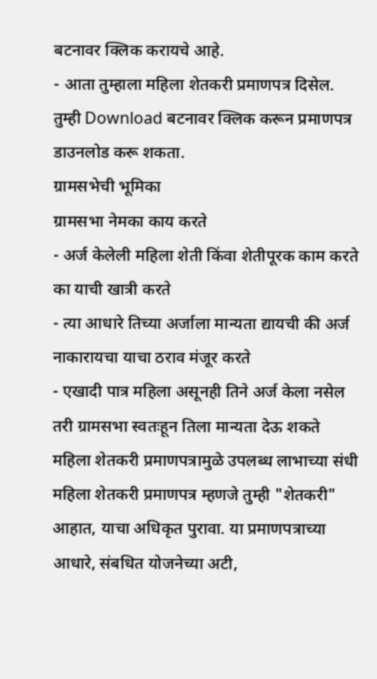बटनावर क्लिक करायचे आहे.
- आता तुम्हाला महिला शेतकरी प्रमाणपत्र दिसेल. तुम्ही Download बटनावर क्लिक करून प्रमाणपत्र डाउनलोड करू शकता.
ग्रामसभेची भूमिका
ग्रामसभा नेमका काय करते
- अर्ज केलेली महिला शेती किंवा शेतीपूरक काम करते का याची खात्री करते
- त्या आधारे तिच्या अर्जाला मान्यता द्यायची की अर्ज नाकारायचा याचा ठराव मंजूर करते
- एखादी पात्र महिला असूनही तिने अर्ज केला नसेल तरी ग्रामसभा स्वतःहून तिला मान्यता देऊ शकते
महिला शेतकरी प्रमाणपत्रामुळे उपलब्ध लाभाच्या संधी
महिला शेतकरी प्रमाणपत्र म्हणजे तुम्ही "शेतकरी" आहात, याचा अधिकृत पुरावा. या प्रमाणपत्राच्या आधारे, संबधित योजनेच्या अटी,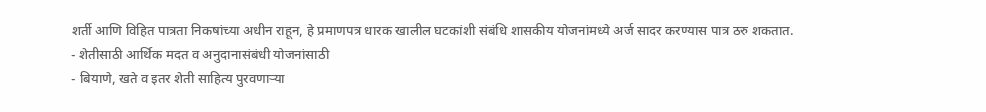शर्ती आणि विहित पात्रता निकषांच्या अधीन राहून, हे प्रमाणपत्र धारक खालील घटकांशी संबंधि शासकीय योजनांमध्ये अर्ज सादर करण्यास पात्र ठरु शकतात.
- शेतीसाठी आर्थिक मदत व अनुदानासंबंधी योजनांसाठी
- बियाणे, खते व इतर शेती साहित्य पुरवणाऱ्या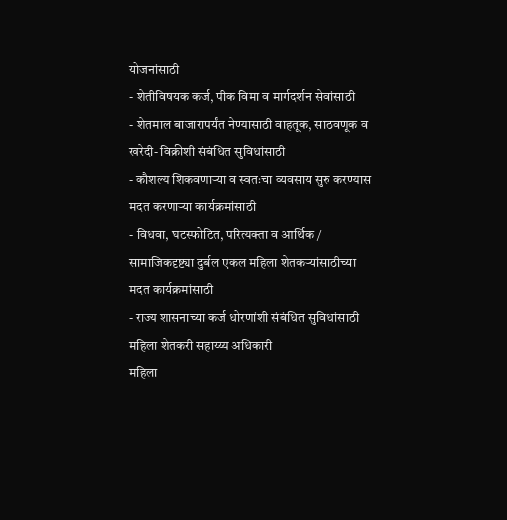योजनांसाठी
- शेतीविषयक कर्ज, पीक विमा व मार्गदर्शन सेवांसाठी
- शेतमाल बाजारापर्यंत नेण्यासाठी वाहतूक, साठवणूक व खरेदी- विक्रीशी संबंधित सुविधांसाठी
- कौशल्य शिकवणाऱ्या व स्वतःचा व्यवसाय सुरु करण्यास मदत करणाऱ्या कार्यक्रमांसाठी
- विधवा, घटस्फोटित, परित्यक्ता व आर्थिक / सामाजिकदृष्ट्या दुर्बल एकल महिला शेतकऱ्यांसाठीच्या मदत कार्यक्रमांसाठी
- राज्य शासनाच्या कर्ज धोरणांशी संबंधित सुविधांसाठी
महिला शेतकरी सहाय्य्य अधिकारी
महिला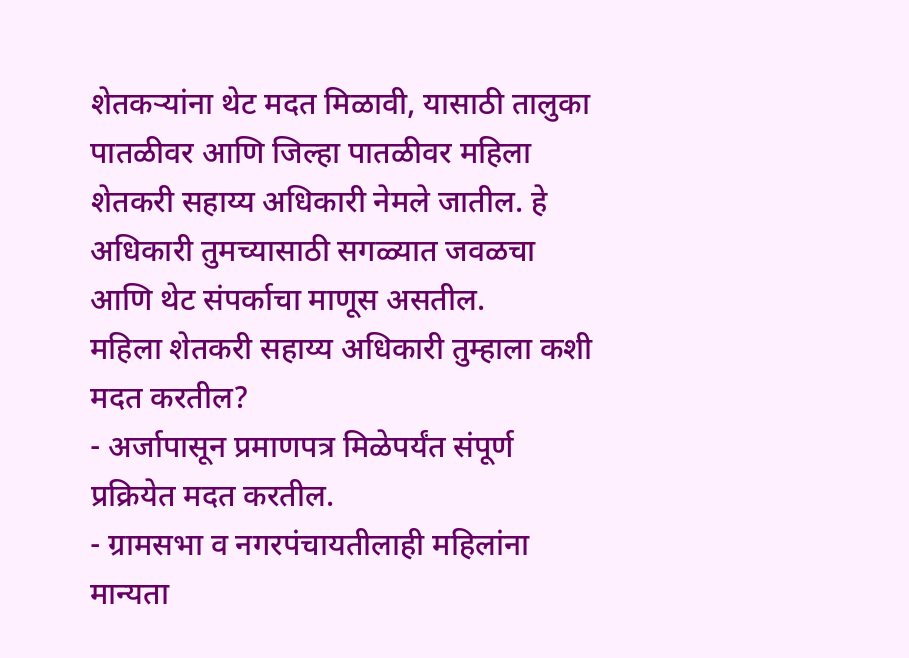शेतकऱ्यांना थेट मदत मिळावी, यासाठी तालुका पातळीवर आणि जिल्हा पातळीवर महिला शेतकरी सहाय्य अधिकारी नेमले जातील. हे अधिकारी तुमच्यासाठी सगळ्यात जवळचा आणि थेट संपर्काचा माणूस असतील.
महिला शेतकरी सहाय्य अधिकारी तुम्हाला कशी मदत करतील?
- अर्जापासून प्रमाणपत्र मिळेपर्यंत संपूर्ण प्रक्रियेत मदत करतील.
- ग्रामसभा व नगरपंचायतीलाही महिलांना मान्यता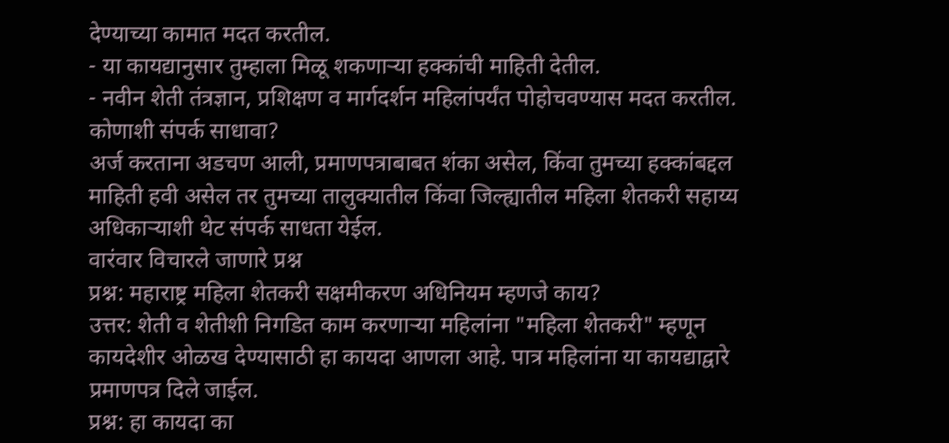देण्याच्या कामात मदत करतील.
- या कायद्यानुसार तुम्हाला मिळू शकणाऱ्या हक्कांची माहिती देतील.
- नवीन शेती तंत्रज्ञान, प्रशिक्षण व मार्गदर्शन महिलांपर्यंत पोहोचवण्यास मदत करतील.
कोणाशी संपर्क साधावा?
अर्ज करताना अडचण आली, प्रमाणपत्राबाबत शंका असेल, किंवा तुमच्या हक्कांबद्दल माहिती हवी असेल तर तुमच्या तालुक्यातील किंवा जिल्ह्यातील महिला शेतकरी सहाय्य अधिकाऱ्याशी थेट संपर्क साधता येईल.
वारंवार विचारले जाणारे प्रश्न
प्रश्न: महाराष्ट्र महिला शेतकरी सक्षमीकरण अधिनियम म्हणजे काय?
उत्तर: शेती व शेतीशी निगडित काम करणाऱ्या महिलांना "महिला शेतकरी" म्हणून कायदेशीर ओळख देण्यासाठी हा कायदा आणला आहे. पात्र महिलांना या कायद्याद्वारे प्रमाणपत्र दिले जाईल.
प्रश्न: हा कायदा का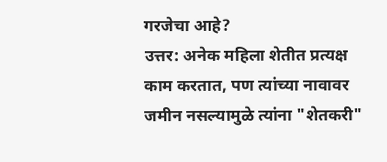गरजेचा आहे?
उत्तर: अनेक महिला शेतीत प्रत्यक्ष काम करतात, पण त्यांच्या नावावर जमीन नसल्यामुळे त्यांना "शेतकरी"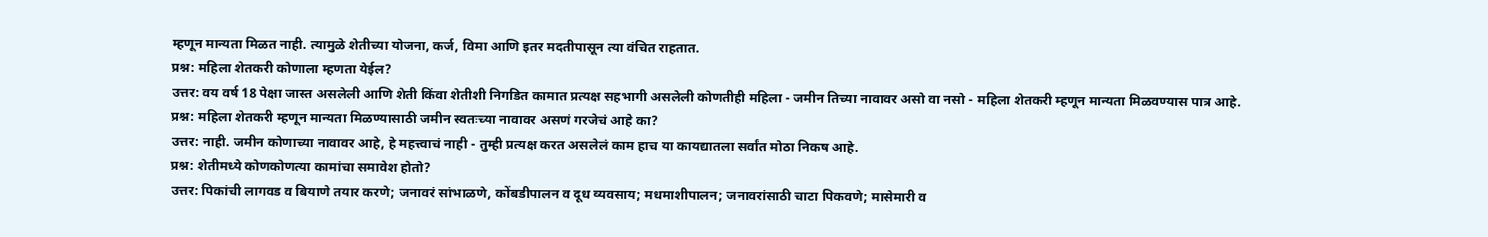म्हणून मान्यता मिळत नाही. त्यामुळे शेतीच्या योजना, कर्ज, विमा आणि इतर मदतीपासून त्या वंचित राहतात.
प्रश्न: महिला शेतकरी कोणाला म्हणता येईल?
उत्तर: वय वर्ष 18 पेक्षा जास्त असलेली आणि शेती किंवा शेतीशी निगडित कामात प्रत्यक्ष सहभागी असलेली कोणतीही महिला - जमीन तिच्या नावावर असो वा नसो - महिला शेतकरी म्हणून मान्यता मिळवण्यास पात्र आहे.
प्रश्न: महिला शेतकरी म्हणून मान्यता मिळण्यासाठी जमीन स्वतःच्या नावावर असणं गरजेचं आहे का?
उत्तर: नाही. जमीन कोणाच्या नावावर आहे, हे महत्त्वाचं नाही - तुम्ही प्रत्यक्ष करत असलेलं काम हाच या कायद्यातला सर्वांत मोठा निकष आहे.
प्रश्न: शेतीमध्ये कोणकोणत्या कामांचा समावेश होतो?
उत्तर: पिकांची लागवड व बियाणे तयार करणे; जनावरं सांभाळणे, कोंबडीपालन व दूध व्यवसाय; मधमाशीपालन; जनावरांसाठी चाटा पिकवणे; मासेमारी व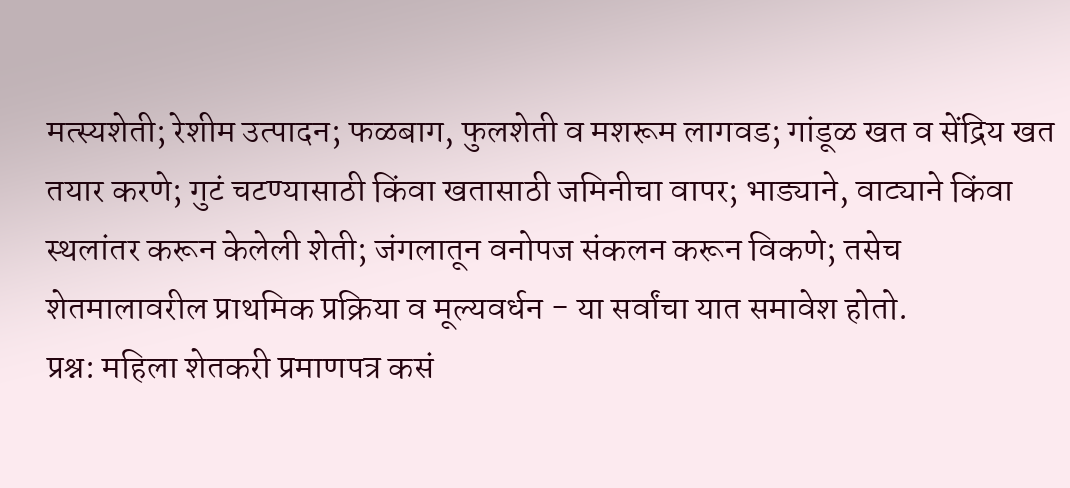मत्स्यशेती; रेशीम उत्पादन; फळबाग, फुलशेती व मशरूम लागवड; गांडूळ खत व सेंद्रिय खत तयार करणे; गुटं चटण्यासाठी किंवा खतासाठी जमिनीचा वापर; भाड्याने, वाट्याने किंवा स्थलांतर करून केलेली शेती; जंगलातून वनोपज संकलन करून विकणे; तसेच शेतमालावरील प्राथमिक प्रक्रिया व मूल्यवर्धन - या सर्वांचा यात समावेश होतो.
प्रश्न: महिला शेतकरी प्रमाणपत्र कसं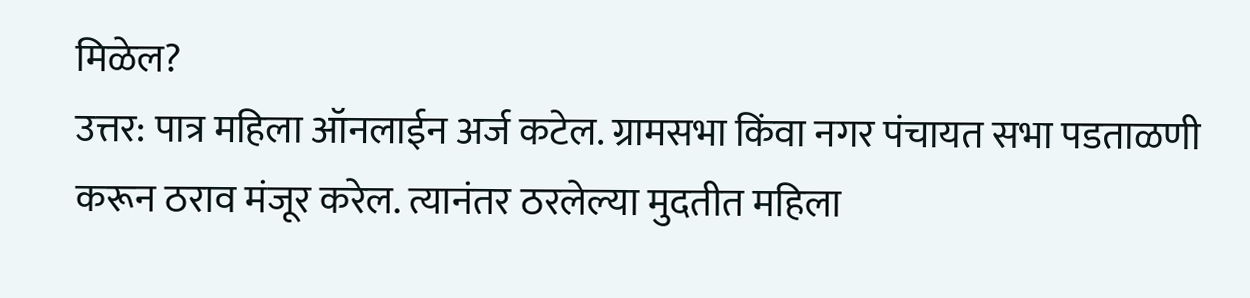मिळेल?
उत्तर: पात्र महिला ऑनलाईन अर्ज कटेल. ग्रामसभा किंवा नगर पंचायत सभा पडताळणी करून ठराव मंजूर करेल. त्यानंतर ठरलेल्या मुदतीत महिला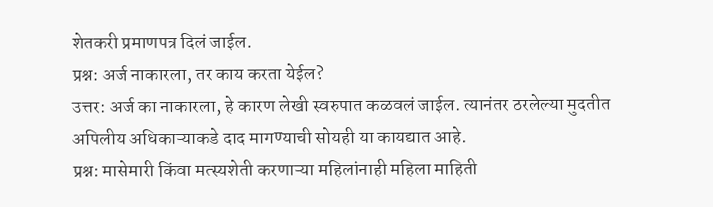शेतकरी प्रमाणपत्र दिलं जाईल.
प्रश्न: अर्ज नाकारला, तर काय करता येईल?
उत्तर: अर्ज का नाकारला, हे कारण लेखी स्वरुपात कळवलं जाईल. त्यानंतर ठरलेल्या मुदतीत अपिलीय अधिकाऱ्याकडे दाद मागण्याची सोयही या कायद्यात आहे.
प्रश्न: मासेमारी किंवा मत्स्यशेती करणाऱ्या महिलांनाही महिला माहिती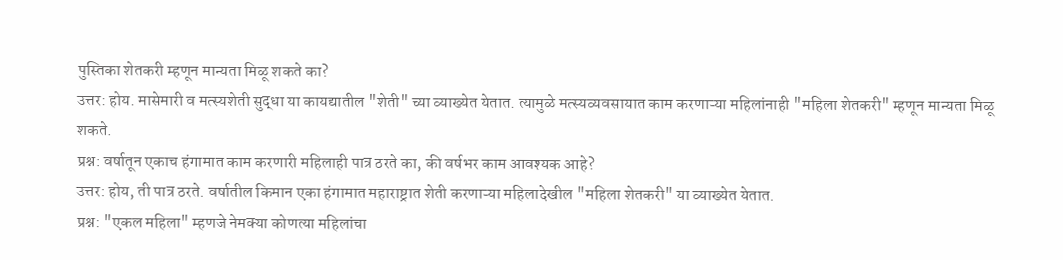पुस्तिका शेतकरी म्हणून मान्यता मिळू शकते का?
उत्तर: होय. मासेमारी व मत्स्यशेती सुद्धा या कायद्यातील "शेती" च्या व्याख्येत येतात. त्यामुळे मत्स्यव्यवसायात काम करणाऱ्या महिलांनाही "महिला शेतकरी" म्हणून मान्यता मिळू शकते.
प्रश्न: वर्षातून एकाच हंगामात काम करणारी महिलाही पात्र ठरते का, की वर्षभर काम आवश्यक आहे?
उत्तर: होय, ती पात्र ठरते. वर्षातील किमान एका हंगामात महाराष्ट्रात शेती करणाऱ्या महिलादेखील "महिला शेतकरी" या व्याख्येत येतात.
प्रश्न: "एकल महिला" म्हणजे नेमक्या कोणत्या महिलांचा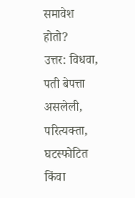समावेश होतो?
उत्तर: विधवा, पती बेपत्ता असलेली, परित्यक्ता, घटस्फोटित किंवा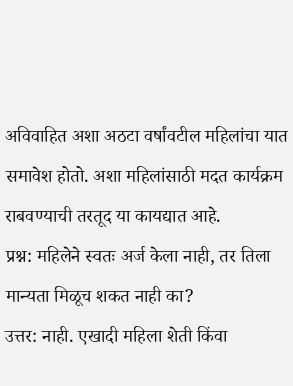अविवाहित अशा अठटा वर्षांवटील महिलांचा यात समावेश होतो. अशा महिलांसाठी मदत कार्यक्रम राबवण्याची तरतूद या कायद्यात आहे.
प्रश्न: महिलेने स्वतः अर्ज केला नाही, तर तिला मान्यता मिळूच शकत नाही का?
उत्तर: नाही. एखादी महिला शेती किंवा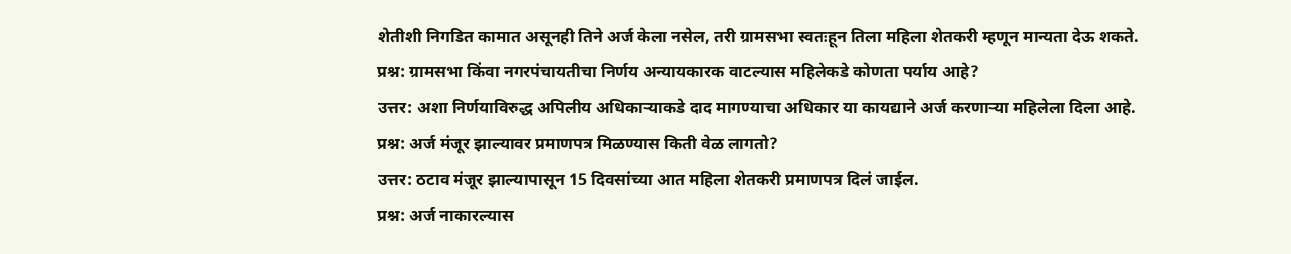शेतीशी निगडित कामात असूनही तिने अर्ज केला नसेल, तरी ग्रामसभा स्वतःहून तिला महिला शेतकरी म्हणून मान्यता देऊ शकते.
प्रश्न: ग्रामसभा किंवा नगरपंचायतीचा निर्णय अन्यायकारक वाटल्यास महिलेकडे कोणता पर्याय आहे?
उत्तर: अशा निर्णयाविरुद्ध अपिलीय अधिकाऱ्याकडे दाद मागण्याचा अधिकार या कायद्याने अर्ज करणाऱ्या महिलेला दिला आहे.
प्रश्न: अर्ज मंजूर झाल्यावर प्रमाणपत्र मिळण्यास किती वेळ लागतो?
उत्तर: ठटाव मंजूर झाल्यापासून 15 दिवसांच्या आत महिला शेतकरी प्रमाणपत्र दिलं जाईल.
प्रश्न: अर्ज नाकारल्यास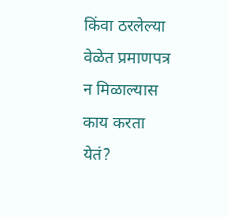किंवा ठरलेल्या वेळेत प्रमाणपत्र न मिळाल्यास काय करता येतं?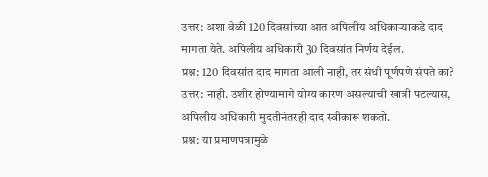उत्तर: अशा वेळी 120 दिवसांच्या आत अपिलीय अधिकाऱ्याकडे दाद मागता येते. अपिलीय अधिकारी 30 दिवसांत निर्णय देईल.
प्रश्न: 120 दिवसांत दाद मागता आली नाही, तर संधी पूर्णपणे संपते का?
उत्तर: नाही. उशीर होण्यामागे योग्य कारण असल्याची खात्री पटल्यास, अपिलीय अधिकारी मुदतीनंतरही दाद स्वीकारू शकतो.
प्रश्न: या प्रमाणपत्रामुळे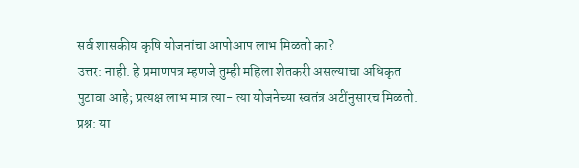सर्व शासकीय कृषि योजनांचा आपोआप लाभ मिळतो का?
उत्तर: नाही. हे प्रमाणपत्र म्हणजे तुम्ही महिला शेतकरी असल्याचा अधिकृत पुटावा आहे; प्रत्यक्ष लाभ मात्र त्या- त्या योजनेच्या स्वतंत्र अटींनुसारच मिळतो.
प्रश्न: या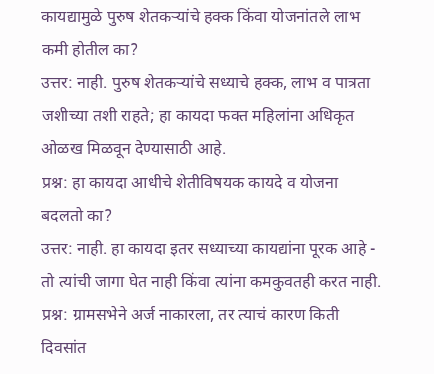कायद्यामुळे पुरुष शेतकऱ्यांचे हक्क किंवा योजनांतले लाभ कमी होतील का?
उत्तर: नाही. पुरुष शेतकऱ्यांचे सध्याचे हक्क, लाभ व पात्रता जशीच्या तशी राहते; हा कायदा फक्त महिलांना अधिकृत ओळख मिळवून देण्यासाठी आहे.
प्रश्न: हा कायदा आधीचे शेतीविषयक कायदे व योजना बदलतो का?
उत्तर: नाही. हा कायदा इतर सध्याच्या कायद्यांना पूरक आहे - तो त्यांची जागा घेत नाही किंवा त्यांना कमकुवतही करत नाही.
प्रश्न: ग्रामसभेने अर्ज नाकारला, तर त्याचं कारण किती दिवसांत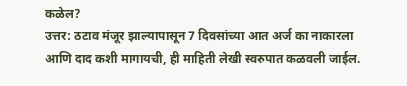कळेल?
उत्तर: ठटाव मंजूर झाल्यापासून 7 दिवसांच्या आत अर्ज का नाकारला आणि दाद कशी मागायची, ही माहिती लेखी स्वरुपात कळवली जाईल.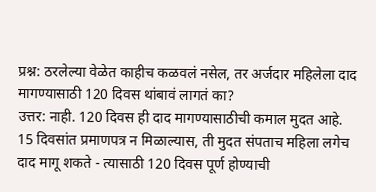प्रश्न: ठरलेल्या वेळेत काहीच कळवलं नसेल, तर अर्जदार महिलेला दाद मागण्यासाठी 120 दिवस थांबावं लागतं का?
उत्तर: नाही. 120 दिवस ही दाद मागण्यासाठीची कमाल मुदत आहे. 15 दिवसांत प्रमाणपत्र न मिळाल्यास, ती मुदत संपताच महिला लगेच दाद मागू शकते - त्यासाठी 120 दिवस पूर्ण होण्याची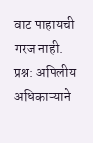वाट पाहायची गरज नाही.
प्रश्न: अपिलीय अधिकाऱ्याने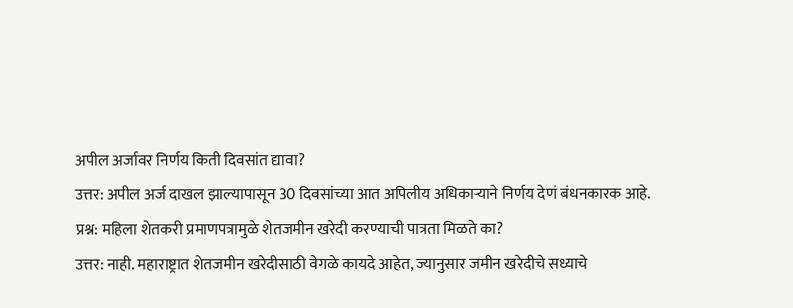अपील अर्जावर निर्णय किती दिवसांत द्यावा?
उत्तर: अपील अर्ज दाखल झाल्यापासून 30 दिवसांच्या आत अपिलीय अधिकाऱ्याने निर्णय देणं बंधनकारक आहे.
प्रश्न: महिला शेतकरी प्रमाणपत्रामुळे शेतजमीन खरेदी करण्याची पात्रता मिळते का?
उत्तर: नाही. महाराष्ट्रात शेतजमीन खरेदीसाठी वेगळे कायदे आहेत, ज्यानुसार जमीन खरेदीचे सध्याचे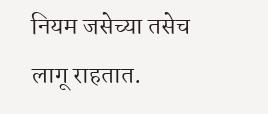नियम जसेच्या तसेच लागू राहतात.